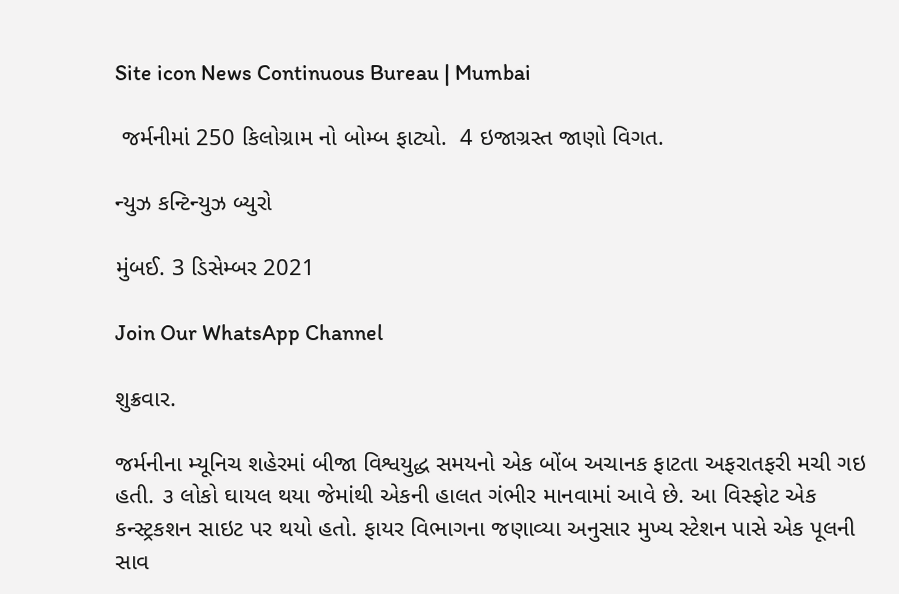Site icon News Continuous Bureau | Mumbai

 જર્મનીમાં 250 કિલોગ્રામ નો બોમ્બ ફાટ્યો.  4 ઇજાગ્રસ્ત જાણો વિગત.

ન્યુઝ કન્ટિન્યુઝ બ્યુરો

મુંબઈ. 3 ડિસેમ્બર 2021

Join Our WhatsApp Channel

શુક્રવાર.

જર્મનીના મ્યૂનિચ શહેરમાં બીજા વિશ્વયુદ્ધ સમયનો એક બોંબ અચાનક ફાટતા અફરાતફરી મચી ગઇ હતી. ૩ લોકો ઘાયલ થયા જેમાંથી એકની હાલત ગંભીર માનવામાં આવે છે. આ વિસ્ફોટ એક કન્સ્ટ્રકશન સાઇટ પર થયો હતો. ફાયર વિભાગના જણાવ્યા અનુસાર મુખ્ય સ્ટેશન પાસે એક પૂલની સાવ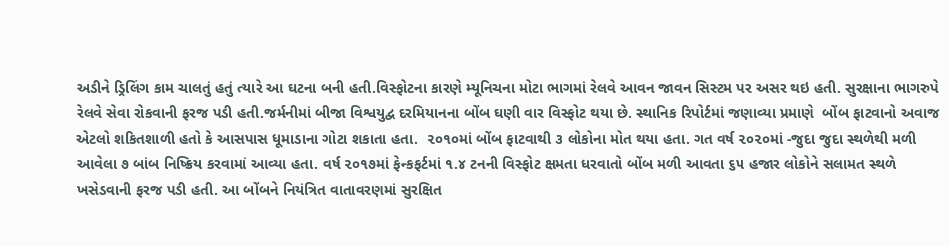અડીને ડ્રિલિંગ કામ ચાલતું હતું ત્યારે આ ઘટના બની હતી.વિસ્ફોટના કારણે મ્યૂનિચના મોટા ભાગમાં રેલવે આવન જાવન સિસ્ટમ પર અસર થઇ હતી. સુરક્ષાના ભાગરુપે રેલવે સેવા રોકવાની ફરજ પડી હતી.જર્મનીમાં બીજા વિશ્વયુદ્વ દરમિયાનના બોંબ ઘણી વાર વિસ્ફોટ થયા છે. સ્થાનિક રિપોર્ટમાં જણાવ્યા પ્રમાણે  બોંબ ફાટવાનો અવાજ એટલો શકિતશાળી હતો કે આસપાસ ધૂમાડાના ગોટા શકાતા હતા.  ૨૦૧૦માં બોંબ ફાટવાથી ૩ લોકોના મોત થયા હતા. ગત વર્ષ ૨૦૨૦માં -જુદા જુદા સ્થળેથી મળી આવેલા ૭ બાંબ નિષ્ક્રિય કરવામાં આવ્યા હતા. વર્ષ ૨૦૧૭માં ફેન્કફર્ટમાં ૧.૪ ટનની વિસ્ફોટ ક્ષમતા ધરવાતો બોંબ મળી આવતા ૬૫ હજાર લોકોને સલામત સ્થળે ખસેડવાની ફરજ પડી હતી. આ બોંબને નિયંત્રિત વાતાવરણમાં સુરક્ષિત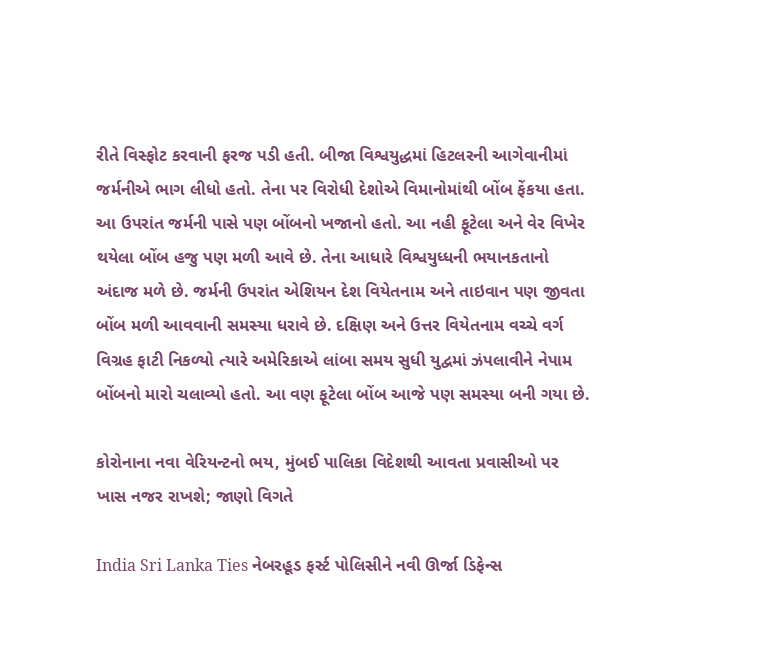રીતે વિસ્ફોટ કરવાની ફરજ પડી હતી. બીજા વિશ્વયુદ્ધમાં હિટલરની આગેવાનીમાં જર્મનીએ ભાગ લીધો હતો. તેના પર વિરોધી દેશોએ વિમાનોમાંથી બોંબ ફેંકયા હતા.  આ ઉપરાંત જર્મની પાસે પણ બોંબનો ખજાનો હતો. આ નહી ફૂટેલા અને વેર વિખેર થયેલા બોંબ હજુ પણ મળી આવે છે. તેના આધારે વિશ્વયુધ્ધની ભયાનકતાનો અંદાજ મળે છે. જર્મની ઉપરાંત એશિયન દેશ વિયેતનામ અને તાઇવાન પણ જીવતા બોંબ મળી આવવાની સમસ્યા ધરાવે છે. દક્ષિણ અને ઉત્તર વિયેતનામ વચ્ચે વર્ગ વિગ્રહ ફાટી નિકળ્યો ત્યારે અમેરિકાએ લાંબા સમય સુધી યુદ્વમાં ઝંપલાવીને નેપામ બોંબનો મારો ચલાવ્યો હતો. આ વણ ફૂટેલા બોંબ આજે પણ સમસ્યા બની ગયા છે.

કોરોનાના નવા વેરિયન્ટનો ભય, મુંબઈ પાલિકા વિદેશથી આવતા પ્રવાસીઓ પર ખાસ નજર રાખશે; જાણો વિગતે

India Sri Lanka Ties નેબરહૂડ ફર્સ્ટ પોલિસીને નવી ઊર્જા ડિફેન્સ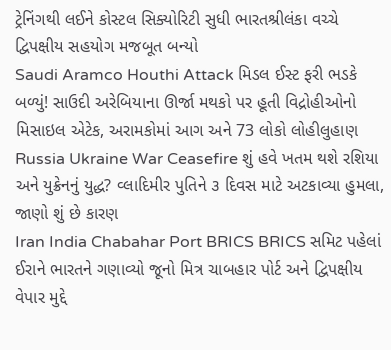ટ્રેનિંગથી લઈને કોસ્ટલ સિક્યોરિટી સુધી ભારતશ્રીલંકા વચ્ચે દ્વિપક્ષીય સહયોગ મજબૂત બન્યો
Saudi Aramco Houthi Attack મિડલ ઈસ્ટ ફરી ભડકે બળ્યું! સાઉદી અરેબિયાના ઊર્જા મથકો પર હૂતી વિદ્રોહીઓનો મિસાઇલ એટેક, અરામકોમાં આગ અને 73 લોકો લોહીલુહાણ
Russia Ukraine War Ceasefire શું હવે ખતમ થશે રશિયા અને યુક્રેનનું યુદ્ધ? વ્લાદિમીર પુતિને ૩ દિવસ માટે અટકાવ્યા હુમલા, જાણો શું છે કારણ
Iran India Chabahar Port BRICS BRICS સમિટ પહેલાં ઈરાને ભારતને ગણાવ્યો જૂનો મિત્ર ચાબહાર પોર્ટ અને દ્વિપક્ષીય વેપાર મુદ્દે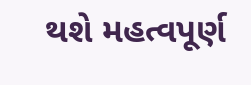થશે મહત્વપૂર્ણ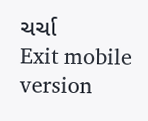ચર્ચા
Exit mobile version